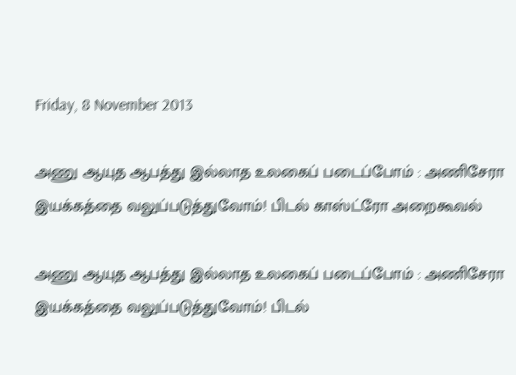Friday, 8 November 2013

அணு ஆயுத ஆபத்து இல்லாத உலகைப் படைப்போம் : அணிசேரா இயக்கத்தை வலுப்படுத்துவோம்! பிடல் காஸ்ட்ரோ அறைகூவல்

அணு ஆயுத ஆபத்து இல்லாத உலகைப் படைப்போம் : அணிசேரா இயக்கத்தை வலுப்படுத்துவோம்! பிடல்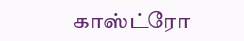காஸ்ட்ரோ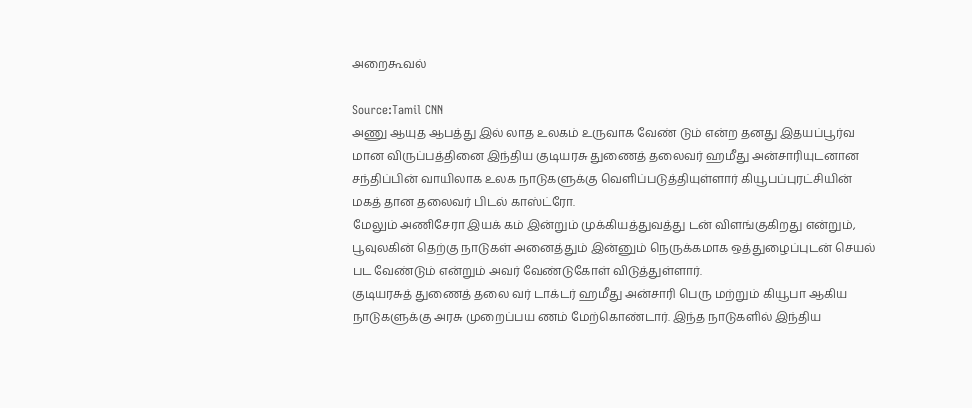அறைகூவல்

Source:Tamil CNN
அணு ஆயுத ஆபத்து இல் லாத உலகம் உருவாக வேண் டும் என்ற தனது இதயப்பூர்வ மான விருப்பத்தினை இந்திய குடியரசு துணைத் தலைவர் ஹமீது அன்சாரியுடனான சந்திப்பின் வாயிலாக உலக நாடுகளுக்கு வெளிப்படுத்தியுள்ளார் கியூபப்புரட்சியின் மகத் தான தலைவர் பிடல் காஸ்ட்ரோ.
மேலும் அணிசேரா இயக் கம் இன்றும் முக்கியத்துவத்து டன் விளங்குகிறது என்றும், பூவுலகின் தெற்கு நாடுகள் அனைத்தும் இன்னும் நெருக்கமாக ஒத்துழைப்புடன் செயல் பட வேண்டும் என்றும் அவர் வேண்டுகோள் விடுத்துள்ளார்.
குடியரசுத் துணைத் தலை வர் டாக்டர் ஹமீது அன்சாரி பெரு மற்றும் கியூபா ஆகிய நாடுகளுக்கு அரசு முறைப்பய ணம் மேற்கொண்டார். இந்த நாடுகளில் இந்திய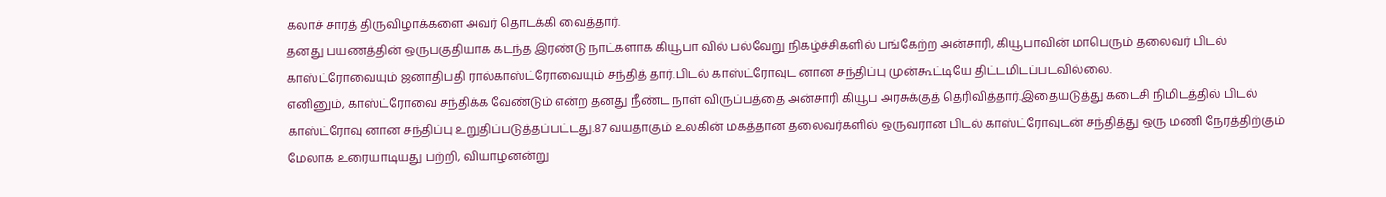கலாச் சாரத் திருவிழாக்களை அவர் தொடக்கி வைத்தார்.
தனது பயணத்தின் ஒருபகுதியாக கடந்த இரண்டு நாட்களாக கியூபா வில் பல்வேறு நிகழ்ச்சிகளில் பங்கேற்ற அன்சாரி, கியூபாவின் மாபெரும் தலைவர் பிடல் காஸ்ட்ரோவையும் ஜனாதிபதி ரால்காஸ்ட்ரோவையும் சந்தித் தார்.பிடல் காஸ்ட்ரோவுட னான சந்திப்பு முன்கூட்டியே திட்டமிடப்படவில்லை.
எனினும், காஸ்ட்ரோவை சந்திக்க வேண்டும் என்ற தனது நீண்ட நாள் விருப்பத்தை அன்சாரி கியூப அரசுக்குத் தெரிவித்தார்.இதையடுத்து கடைசி நிமிடத்தில் பிடல் காஸ்ட்ரோவு னான சந்திப்பு உறுதிப்படுத்தப்பட்டது.87 வயதாகும் உலகின் மகத்தான தலைவர்களில் ஒருவரான பிடல் காஸ்ட்ரோவுடன் சந்தித்து ஒரு மணி நேரத்திற்கும் மேலாக உரையாடியது பற்றி, வியாழனன்று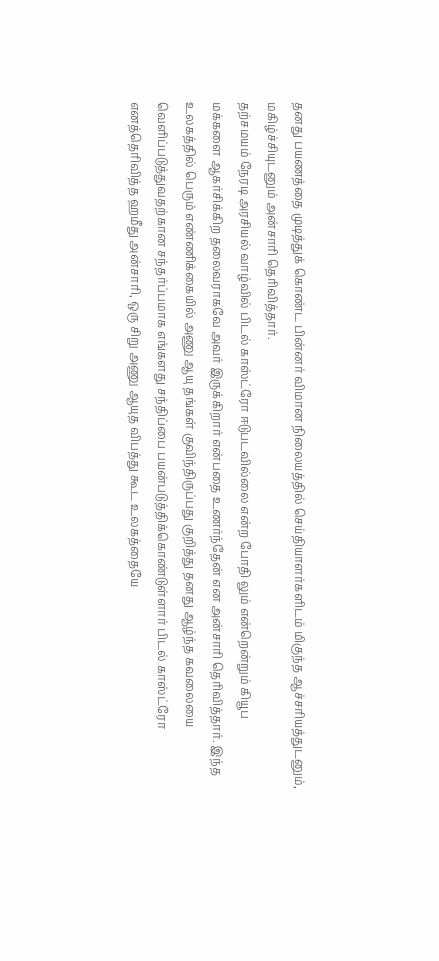தனது பயணத்தை முடித்துக் கொண்ட பின்னர் விமான நிலையத்தில் செய்தியாளர்களிடம் மிகுந்த ஆச்சரியத்துடனும், மகிழ்ச்சியுடனும் அன்சாரி தெரிவித்தார்.
தற்சமயம் நேரடி அரசியல் வாழ்வில் பிடல் காஸ்ட்ரோ ஈடுபடவில்லை என்ற போதி லும் என்றென்றும் கியூப
மக்களை ஆகர்சிக்கிற தலைவராகவே அவர் இருக்கிறார் என்பதை உணர்ந்தேன் என அன்சாரி தெரிவித்தார். இந்த உலகத்தில் பெரும் எண்ணிக்கையில் அணு ஆயு தங்கள் குவிந்திருப்பது குறித்து தனது ஆழ்ந்த கவலையை வெளிப்படுத்துவதற்கான சந்தர்ப்பமாக எங்களது சந்திப்பை பயன்படுத்திக்கொண்டுள்ளார் பிடல் காஸ்ட்ரோ எனத்தெரிவித்த ஹமீது அன்சாரி, ஒரு சிறு அணு ஆயுத விபத்து கூட உலகத்தையே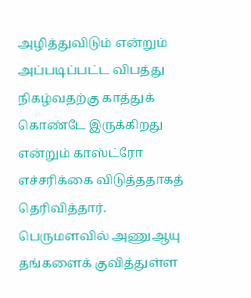அழித்துவிடும் என்றும் அப்படிப்பட்ட விபத்து நிகழ்வதற்கு காத்துக் கொண்டே இருக்கிறது என்றும் காஸ்ட்ரோ எச்சரிக்கை விடுத்ததாகத் தெரிவித்தார்.
பெருமளவில் அணுஆயு தங்களைக் குவித்துள்ள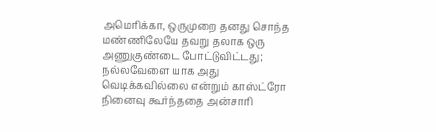அமெரிக்கா, ஒருமுறை தனது சொந்த மண்ணிலேயே தவறு தலாக ஒரு அணுகுண்டை போட்டுவிட்டது; நல்லவேளை யாக அது வெடிக்கவில்லை என்றும் காஸ்ட்ரோ நினைவு கூர்ந்ததை அன்சாரி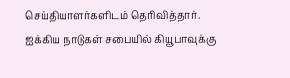செய்தியாளர்களிடம் தெரிவித்தார்.
ஐக்கிய நாடுகள் சபையில் கியூபாவுக்கு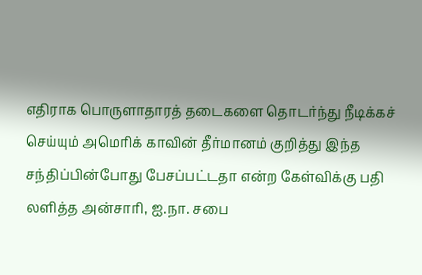எதிராக பொருளாதாரத் தடைகளை தொடர்ந்து நீடிக்கச் செய்யும் அமெரிக் காவின் தீர்மானம் குறித்து இந்த சந்திப்பின்போது பேசப்பட்டதா என்ற கேள்விக்கு பதி லளித்த அன்சாரி, ஐ.நா. சபை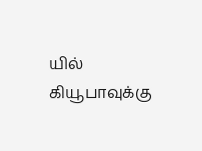யில் கியூபாவுக்கு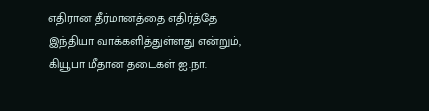எதிரான தீர்மானத்தை எதிர்த்தே இந்தியா வாக்களித்துள்ளது என்றும், கியூபா மீதான தடைகள் ஐ.நா.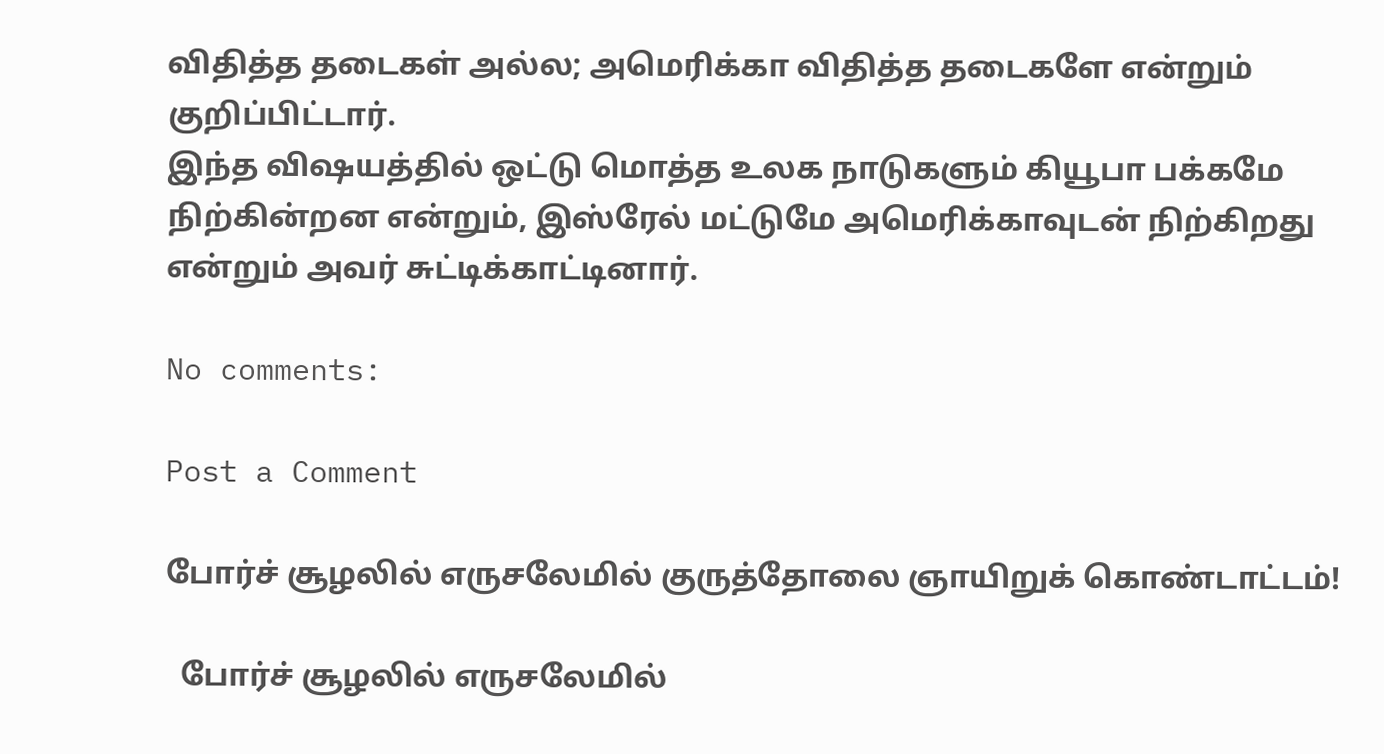விதித்த தடைகள் அல்ல; அமெரிக்கா விதித்த தடைகளே என்றும் குறிப்பிட்டார்.
இந்த விஷயத்தில் ஒட்டு மொத்த உலக நாடுகளும் கியூபா பக்கமே நிற்கின்றன என்றும், இஸ்ரேல் மட்டுமே அமெரிக்காவுடன் நிற்கிறது என்றும் அவர் சுட்டிக்காட்டினார்.

No comments:

Post a Comment

போர்ச் சூழலில் எருசலேமில் குருத்தோலை ஞாயிறுக் கொண்டாட்டம்!

  போர்ச் சூழலில் எருசலேமில்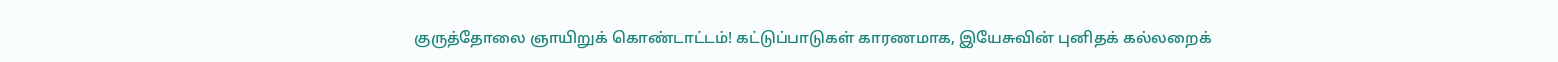குருத்தோலை ஞாயிறுக் கொண்டாட்டம்! கட்டுப்பாடுகள் காரணமாக, இயேசுவின் புனிதக் கல்லறைக்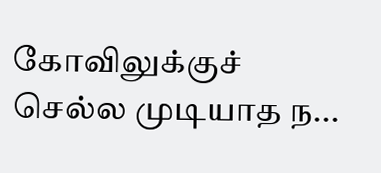கோவிலுக்குச் செல்ல முடியாத ந...